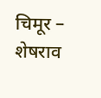चिमूर – शेषराव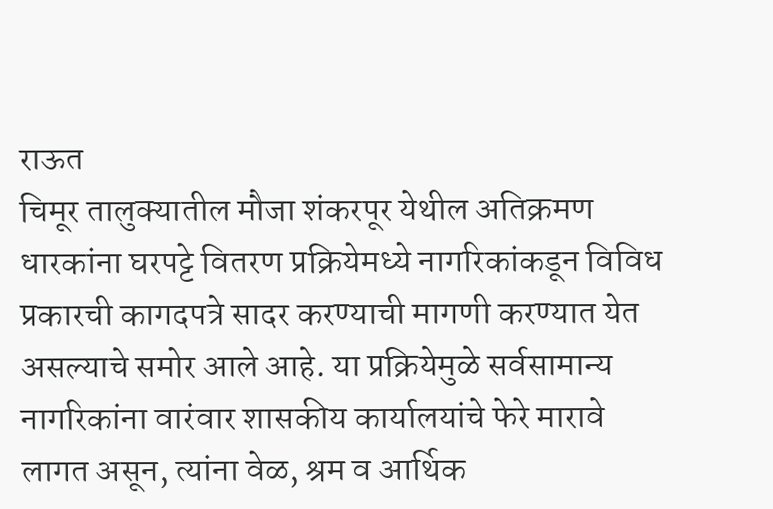राऊत
चिमूर तालुक्यातील मौजा शंकरपूर येथील अतिक्रमण धारकांना घरपट्टे वितरण प्रक्रियेमध्ये नागरिकांकडून विविध प्रकारची कागदपत्रे सादर करण्याची मागणी करण्यात येत असल्याचे समोर आले आहे. या प्रक्रियेमुळे सर्वसामान्य नागरिकांना वारंवार शासकीय कार्यालयांचे फेरे मारावे लागत असून, त्यांना वेळ, श्रम व आर्थिक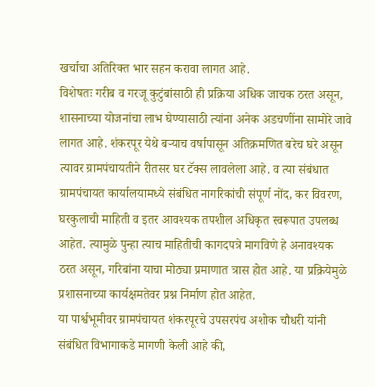खर्चाचा अतिरिक्त भार सहन करावा लागत आहे.
विशेषतः गरीब व गरजू कुटुंबांसाठी ही प्रक्रिया अधिक जाचक ठरत असून, शासनाच्या योजनांचा लाभ घेण्यासाठी त्यांना अनेक अडचणींना सामोरे जावे लागत आहे. शंकरपूर येथे बऱ्याच वर्षापासून अतिक्रमणित बरेच घरे असून त्यावर ग्रामपंचायतीने रीतसर घर टॅक्स लावलेला आहे. व त्या संबंधात
ग्रामपंचायत कार्यालयामध्ये संबंधित नागरिकांची संपूर्ण नोंद, कर विवरण, घरकुलाची माहिती व इतर आवश्यक तपशील अधिकृत स्वरूपात उपलब्ध आहेत. त्यामुळे पुन्हा त्याच माहितीची कागदपत्रे मागविणे हे अनावश्यक ठरत असून, गरिबांना याचा मोठ्या प्रमाणात त्रास होत आहे. या प्रक्रियेमुळे प्रशासनाच्या कार्यक्षमतेवर प्रश्न निर्माण होत आहेत.
या पार्श्वभूमीवर ग्रामपंचायत शंकरपूरचे उपसरपंच अशोक चौधरी यांनी संबंधित विभागाकडे मागणी केली आहे की,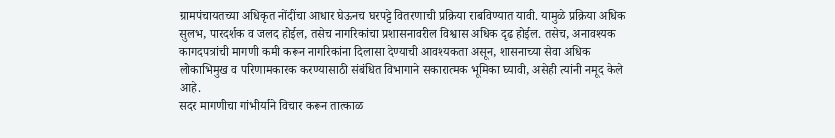ग्रामपंचायतच्या अधिकृत नोंदींचा आधार घेऊनच घरपट्टे वितरणाची प्रक्रिया राबविण्यात यावी. यामुळे प्रक्रिया अधिक सुलभ, पारदर्शक व जलद होईल, तसेच नागरिकांचा प्रशासनावरील विश्वास अधिक दृढ होईल. तसेच, अनावश्यक कागदपत्रांची मागणी कमी करून नागरिकांना दिलासा देण्याची आवश्यकता असून, शासनाच्या सेवा अधिक लोकाभिमुख व परिणामकारक करण्यासाठी संबंधित विभागाने सकारात्मक भूमिका घ्यावी, असेही त्यांनी नमूद केले आहे.
सदर मागणीचा गांभीर्याने विचार करून तात्काळ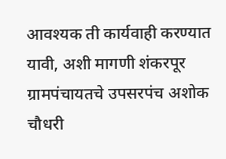आवश्यक ती कार्यवाही करण्यात यावी, अशी मागणी शंकरपूर ग्रामपंचायतचे उपसरपंच अशोक चौधरी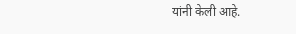यांनी केली आहे.